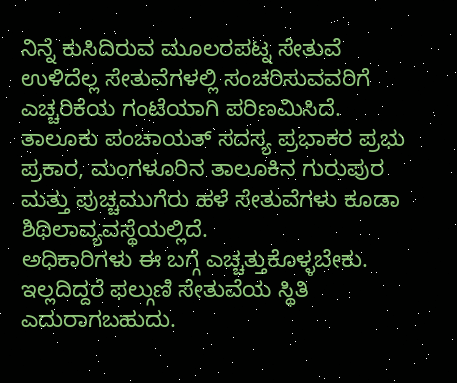ನಿನ್ನೆ ಕುಸಿದಿರುವ ಮೂಲರಪಟ್ನ ಸೇತುವೆ ಉಳಿದೆಲ್ಲ ಸೇತುವೆಗಳಲ್ಲಿ ಸಂಚರಿಸುವವರಿಗೆ ಎಚ್ಚರಿಕೆಯ ಗಂಟೆಯಾಗಿ ಪರಿಣಮಿಸಿದೆ.
ತಾಲೂಕು ಪಂಚಾಯತ್ ಸದಸ್ಯ ಪ್ರಭಾಕರ ಪ್ರಭು ಪ್ರಕಾರ, ಮಂಗಳೂರಿನ ತಾಲೂಕಿನ ಗುರುಪುರ ಮತ್ತು ಪುಚ್ಚಮುಗೆರು ಹಳೆ ಸೇತುವೆಗಳು ಕೂಡಾ ಶಿಥಿಲಾವ್ಯವಸ್ಥೆಯಲ್ಲಿದೆ.
ಅಧಿಕಾರಿಗಳು ಈ ಬಗ್ಗೆ ಎಚ್ಚತ್ತುಕೊಳ್ಳಬೇಕು. ಇಲ್ಲದಿದ್ದರೆ ಫಲ್ಗುಣಿ ಸೇತುವೆಯ ಸ್ಥಿತಿ ಎದುರಾಗಬಹುದು.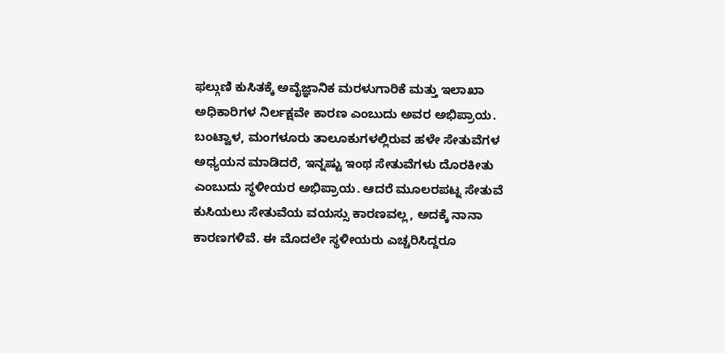ಫಲ್ಗುಣಿ ಕುಸಿತಕ್ಕೆ ಅವೈಜ್ಞಾನಿಕ ಮರಳುಗಾರಿಕೆ ಮತ್ತು ಇಲಾಖಾ ಅಧಿಕಾರಿಗಳ ನಿರ್ಲಕ್ಷವೇ ಕಾರಣ ಎಂಬುದು ಅವರ ಅಭಿಪ್ರಾಯ.
ಬಂಟ್ವಾಳ, ಮಂಗಳೂರು ತಾಲೂಕುಗಳಲ್ಲಿರುವ ಹಳೇ ಸೇತುವೆಗಳ ಅಧ್ಯಯನ ಮಾಡಿದರೆ, ಇನ್ನಷ್ಟು ಇಂಥ ಸೇತುವೆಗಳು ದೊರಕೀತು ಎಂಬುದು ಸ್ಥಳೀಯರ ಅಭಿಪ್ರಾಯ. ಆದರೆ ಮೂಲರಪಟ್ನ ಸೇತುವೆ ಕುಸಿಯಲು ಸೇತುವೆಯ ವಯಸ್ಸು ಕಾರಣವಲ್ಲ, ಅದಕ್ಕೆ ನಾನಾ ಕಾರಣಗಳಿವೆ. ಈ ಮೊದಲೇ ಸ್ಥಳೀಯರು ಎಚ್ಚರಿಸಿದ್ದರೂ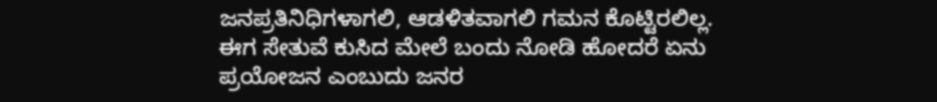ಜನಪ್ರತಿನಿಧಿಗಳಾಗಲಿ, ಆಡಳಿತವಾಗಲಿ ಗಮನ ಕೊಟ್ಟಿರಲಿಲ್ಲ. ಈಗ ಸೇತುವೆ ಕುಸಿದ ಮೇಲೆ ಬಂದು ನೋಡಿ ಹೋದರೆ ಏನು ಪ್ರಯೋಜನ ಎಂಬುದು ಜನರ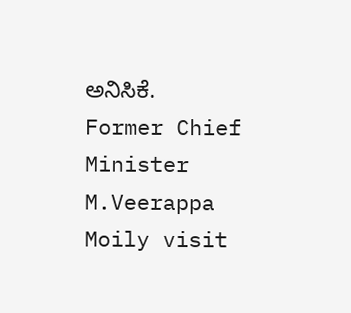ಅನಿಸಿಕೆ.
Former Chief Minister M.Veerappa Moily visit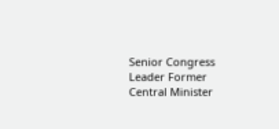Senior Congress Leader Former Central Minister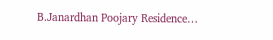B.Janardhan Poojary Residence…